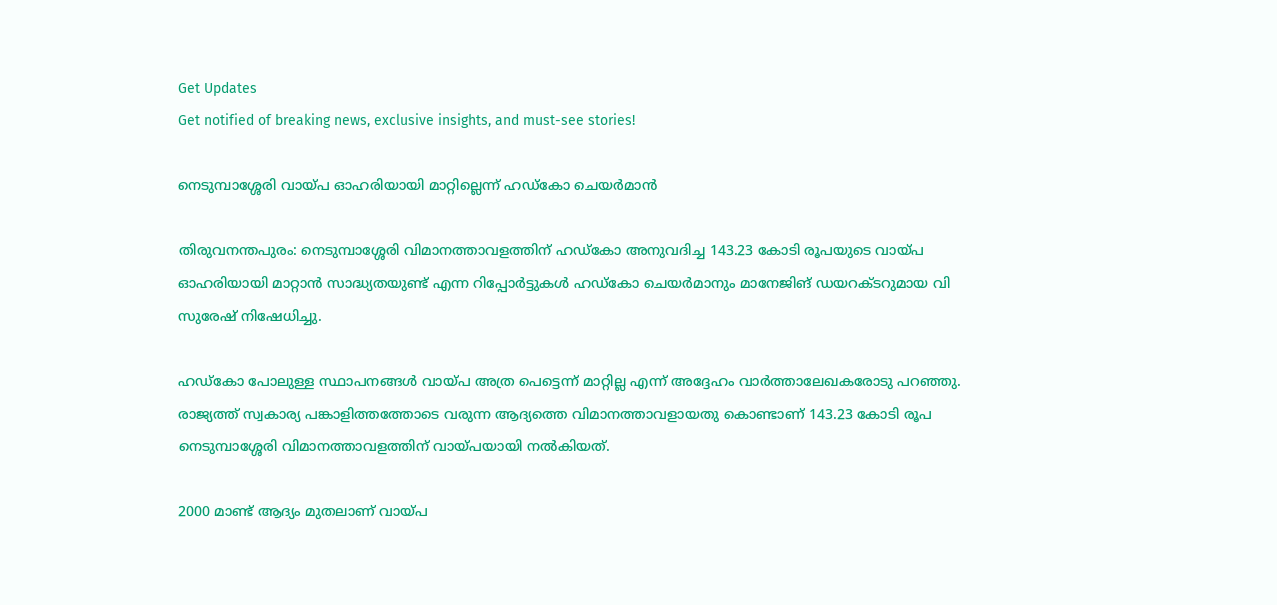Get Updates
Get notified of breaking news, exclusive insights, and must-see stories!

നെടുമ്പാശ്ശേരി വായ്പ ഓഹരിയായി മാറ്റില്ലെന്ന് ഹഡ്കോ ചെയര്‍മാന്‍

തിരുവനന്തപുരം: നെടുമ്പാശ്ശേരി വിമാനത്താവളത്തിന് ഹഡ്കോ അനുവദിച്ച 143.23 കോടി രൂപയുടെ വായ്പ ഓഹരിയായി മാറ്റാന്‍ സാദ്ധ്യതയുണ്ട് എന്ന റിപ്പോര്‍ട്ടുകള്‍ ഹഡ്കോ ചെയര്‍മാനും മാനേജിങ് ഡയറക്ടറുമായ വി സുരേഷ് നിഷേധിച്ചു.

ഹഡ്കോ പോലുള്ള സ്ഥാപനങ്ങള്‍ വായ്പ അത്ര പെട്ടെന്ന് മാറ്റില്ല എന്ന് അദ്ദേഹം വാര്‍ത്താലേഖകരോടു പറഞ്ഞു. രാജ്യത്ത് സ്വകാര്യ പങ്കാളിത്തത്തോടെ വരുന്ന ആദ്യത്തെ വിമാനത്താവളായതു കൊണ്ടാണ് 143.23 കോടി രൂപ നെടുമ്പാശ്ശേരി വിമാനത്താവളത്തിന് വായ്പയായി നല്‍കിയത്.

2000 മാണ്ട് ആദ്യം മുതലാണ് വായ്പ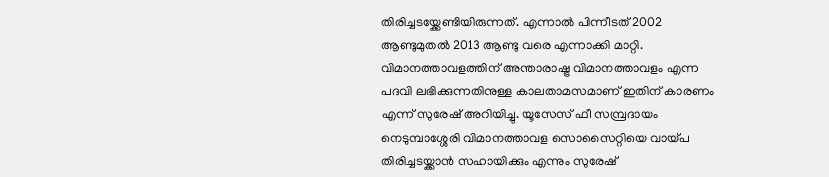തിരിച്ചടയ്ക്കേണ്ടിയിരുന്നത്. എന്നാല്‍ പിന്നീടത് 2002 ആണ്ടുമുതല്‍ 2013 ആണ്ടു വരെ എന്നാക്കി മാറ്റി. വിമാനത്താവളത്തിന് അന്താരാഷ്ട്ര വിമാനത്താവളം എന്ന പദവി ലഭിക്കുന്നതിനുള്ള കാലതാമസമാണ് ഇതിന് കാരണം എന്ന് സുരേഷ് അറിയിച്ചു. യൂസേസ് ഫീ സമ്പ്രദായം നെടുമ്പാശ്ശേരി വിമാനത്താവള സൊസൈറ്റിയെ വായ്പ തിരിച്ചടയ്ക്കാന്‍ സഹായിക്കും എന്നും സുരേഷ്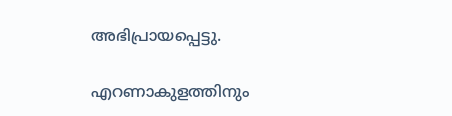അഭിപ്രായപ്പെട്ടു.

എറണാകുളത്തിനും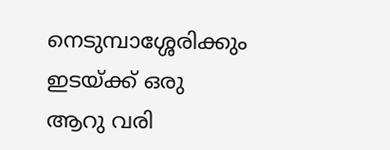നെടുമ്പാശ്ശേരിക്കും ഇടയ്ക്ക് ഒരു ആറു വരി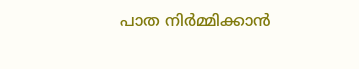പാത നിര്‍മ്മിക്കാന്‍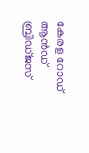കേരള റോഡ് ആന്‍ഡ് ബ്രിഡ്ജസ്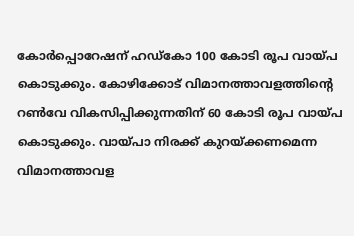കോര്‍പ്പൊറേഷന് ഹഡ്കോ 100 കോടി രൂപ വായ്പ കൊടുക്കും. കോഴിക്കോട് വിമാനത്താവളത്തിന്റെ റണ്‍വേ വികസിപ്പിക്കുന്നതിന് 60 കോടി രൂപ വായ്പ കൊടുക്കും. വായ്പാ നിരക്ക് കുറയ്ക്കണമെന്ന വിമാനത്താവള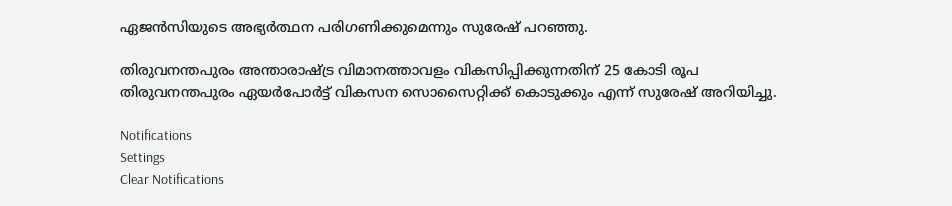ഏജന്‍സിയുടെ അഭ്യര്‍ത്ഥന പരിഗണിക്കുമെന്നും സുരേഷ് പറഞ്ഞു.

തിരുവനന്തപുരം അന്താരാഷ്ട്ര വിമാനത്താവളം വികസിപ്പിക്കുന്നതിന് 25 കോടി രൂപ തിരുവനന്തപുരം ഏയര്‍പോര്‍ട്ട് വികസന സൊസൈറ്റിക്ക് കൊടുക്കും എന്ന് സുരേഷ് അറിയിച്ചു.

Notifications
Settings
Clear Notifications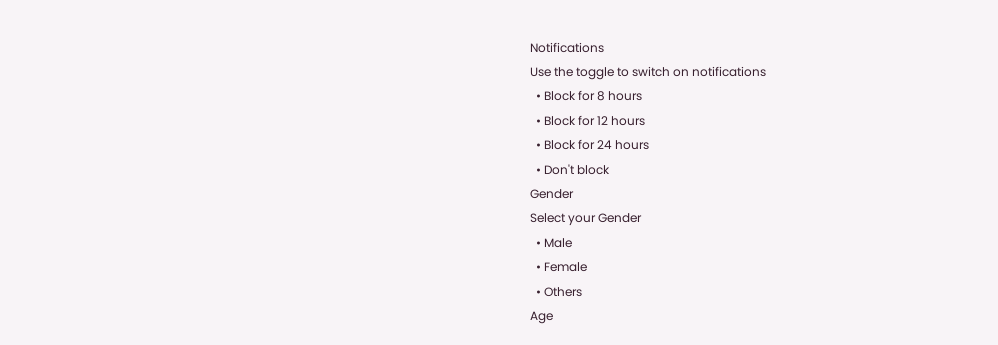Notifications
Use the toggle to switch on notifications
  • Block for 8 hours
  • Block for 12 hours
  • Block for 24 hours
  • Don't block
Gender
Select your Gender
  • Male
  • Female
  • Others
Age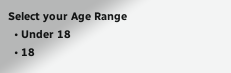Select your Age Range
  • Under 18
  • 18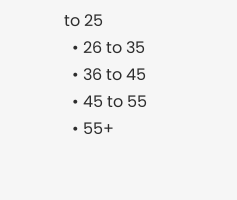to 25
  • 26 to 35
  • 36 to 45
  • 45 to 55
  • 55+